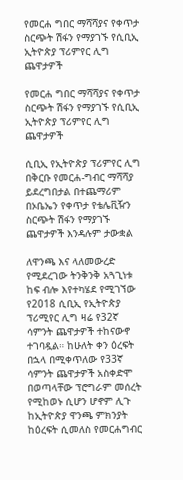የመርሐ ግበር ማሻሻያና የቀጥታ ስርጭት ሽፋን የማያገኙ የሲቢኢ ኢትዮጵያ ፕሪምየር ሊግ ጨዋታዎች

የመርሐ ግበር ማሻሻያና የቀጥታ ስርጭት ሽፋን የማያገኙ የሲቢኢ ኢትዮጵያ ፕሪምየር ሊግ ጨዋታዎች

ሲቢኢ የኢትዮጵያ ፕሪምየር ሊግ በቅርቡ የመርሐ-ግብር ማሻሻያ ይደረግበታል በተጨማሪም በኦቤኤን የቀጥታ የቴሌቪዥን ስርጭት ሽፋን የማያገኙ ጨዋታዎች እንዳሉም ታውቋል

ለዋንጫ እና ላለመውረድ የሚደረገው ትንቅንቅ አጓጊነቱ ከፍ ብሎ እየተካሄደ የሚገኘው የ2018 ሲቢኢ የኢትዮጵያ ፕሪሚየር ሊግ ዛሬ የ32ኛ ሳምንት ጨዋታዎች ተከናውኖ ተገባዷል። ከሁለት ቀን ዕረፍት በኋላ በሚቀጥለው የ33ኛ ሳምንት ጨዋታዎች አስቀድሞ በወጣላቸው ፕሮግራም መሰረት የሚከወኑ ሲሆን ሆኖም ሊጉ ከኢትዮጵያ ዋንጫ ምክንያት ከዕረፍት ሲመለስ የመርሐግብር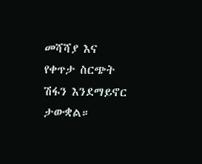መሻሻያ እና የቀጥታ ስርጭት ሽፋን እንደማይኖር ታውቋል።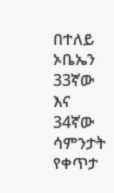በተለይ ኦቤኤን 33ኛው እና 34ኛው ሳምንታት የቀጥታ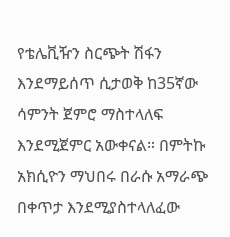የቴሌቪዥን ስርጭት ሽፋን እንደማይሰጥ ሲታወቅ ከ35ኛው ሳምንት ጀምሮ ማስተላለፍ እንደሚጀምር አውቀናል። በምትኩ አክሲዮን ማህበሩ በራሱ አማራጭ በቀጥታ እንደሚያስተላለፈው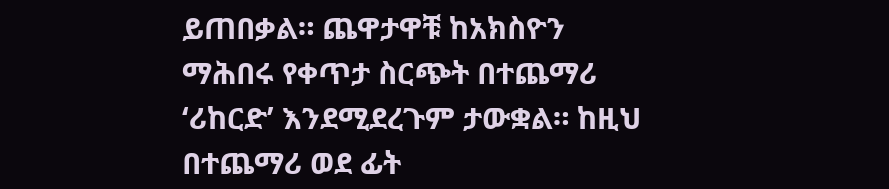ይጠበቃል። ጨዋታዋቹ ከአክስዮን ማሕበሩ የቀጥታ ስርጭት በተጨማሪ ‘ሪከርድ’ እንደሚደረጉም ታውቋል። ከዚህ በተጨማሪ ወደ ፊት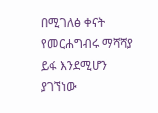በሚገለፅ ቀናት የመርሐግብሩ ማሻሻያ ይፋ እንደሚሆን ያገኘነው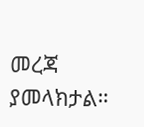መረጃ ያመላክታል።